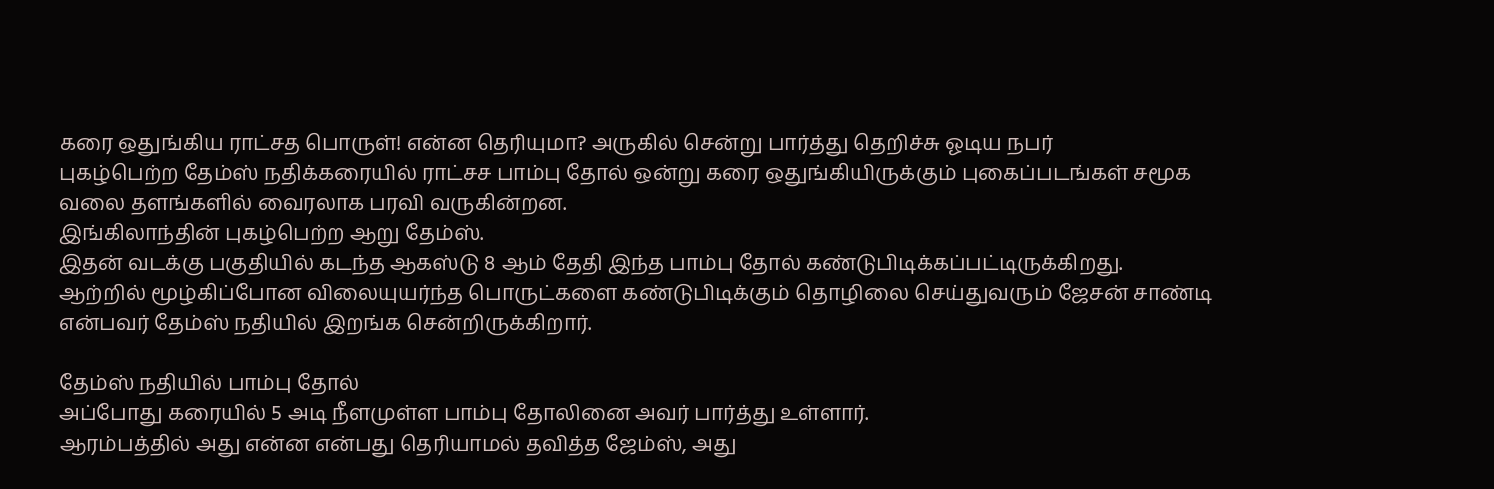கரை ஒதுங்கிய ராட்சத பொருள்! என்ன தெரியுமா? அருகில் சென்று பார்த்து தெறிச்சு ஓடிய நபர்
புகழ்பெற்ற தேம்ஸ் நதிக்கரையில் ராட்சச பாம்பு தோல் ஒன்று கரை ஒதுங்கியிருக்கும் புகைப்படங்கள் சமூக வலை தளங்களில் வைரலாக பரவி வருகின்றன.
இங்கிலாந்தின் புகழ்பெற்ற ஆறு தேம்ஸ்.
இதன் வடக்கு பகுதியில் கடந்த ஆகஸ்டு 8 ஆம் தேதி இந்த பாம்பு தோல் கண்டுபிடிக்கப்பட்டிருக்கிறது.
ஆற்றில் மூழ்கிப்போன விலையுயர்ந்த பொருட்களை கண்டுபிடிக்கும் தொழிலை செய்துவரும் ஜேசன் சாண்டி என்பவர் தேம்ஸ் நதியில் இறங்க சென்றிருக்கிறார்.

தேம்ஸ் நதியில் பாம்பு தோல்
அப்போது கரையில் 5 அடி நீளமுள்ள பாம்பு தோலினை அவர் பார்த்து உள்ளார்.
ஆரம்பத்தில் அது என்ன என்பது தெரியாமல் தவித்த ஜேம்ஸ், அது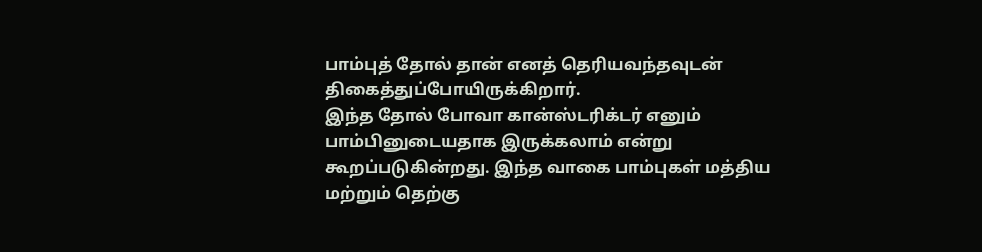பாம்புத் தோல் தான் எனத் தெரியவந்தவுடன் திகைத்துப்போயிருக்கிறார்.
இந்த தோல் போவா கான்ஸ்டரிக்டர் எனும் பாம்பினுடையதாக இருக்கலாம் என்று கூறப்படுகின்றது. இந்த வாகை பாம்புகள் மத்திய மற்றும் தெற்கு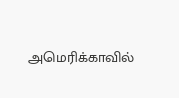அமெரிக்காவில்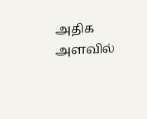அதிக அளவில்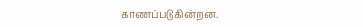காணப்படுகின்றன.